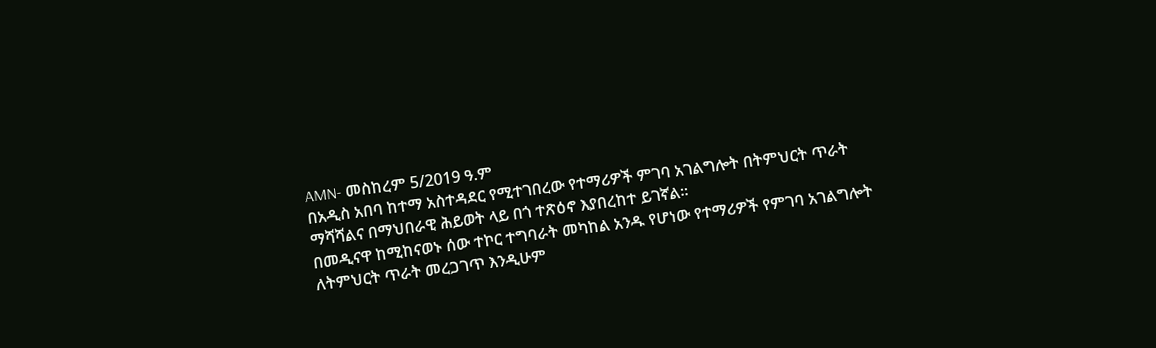AMN- መስከረም 5/2019 ዓ.ም
በአዲስ አበባ ከተማ አስተዳደር የሚተገበረው የተማሪዎች ምገባ አገልግሎት በትምህርት ጥራት ማሻሻልና በማህበራዊ ሕይወት ላይ በጎ ተጽዕኖ እያበረከተ ይገኛል፡፡
በመዲናዋ ከሚከናወኑ ሰው ተኮር ተግባራት መካከል አንዱ የሆነው የተማሪዎች የምገባ አገልግሎት ለትምህርት ጥራት መረጋገጥ እንዲሁም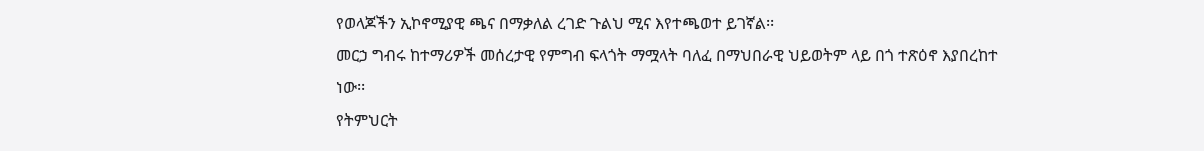የወላጆችን ኢኮኖሚያዊ ጫና በማቃለል ረገድ ጉልህ ሚና እየተጫወተ ይገኛል፡፡
መርኃ ግብሩ ከተማሪዎች መሰረታዊ የምግብ ፍላጎት ማሟላት ባለፈ በማህበራዊ ህይወትም ላይ በጎ ተጽዕኖ እያበረከተ ነው፡፡
የትምህርት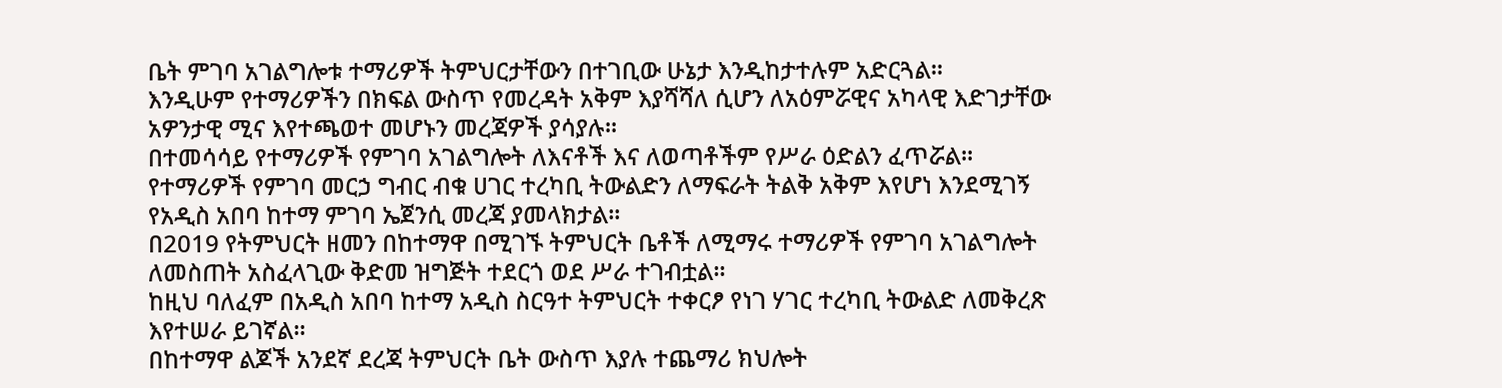ቤት ምገባ አገልግሎቱ ተማሪዎች ትምህርታቸውን በተገቢው ሁኔታ እንዲከታተሉም አድርጓል፡፡
እንዲሁም የተማሪዎችን በክፍል ውስጥ የመረዳት አቅም እያሻሻለ ሲሆን ለአዕምሯዊና አካላዊ እድገታቸው አዎንታዊ ሚና እየተጫወተ መሆኑን መረጃዎች ያሳያሉ፡፡
በተመሳሳይ የተማሪዎች የምገባ አገልግሎት ለእናቶች እና ለወጣቶችም የሥራ ዕድልን ፈጥሯል፡፡
የተማሪዎች የምገባ መርኃ ግብር ብቁ ሀገር ተረካቢ ትውልድን ለማፍራት ትልቅ አቅም እየሆነ እንደሚገኝ የአዲስ አበባ ከተማ ምገባ ኤጀንሲ መረጃ ያመላክታል፡፡
በ2019 የትምህርት ዘመን በከተማዋ በሚገኙ ትምህርት ቤቶች ለሚማሩ ተማሪዎች የምገባ አገልግሎት ለመስጠት አስፈላጊው ቅድመ ዝግጅት ተደርጎ ወደ ሥራ ተገብቷል፡፡
ከዚህ ባለፈም በአዲስ አበባ ከተማ አዲስ ስርዓተ ትምህርት ተቀርፆ የነገ ሃገር ተረካቢ ትውልድ ለመቅረጽ እየተሠራ ይገኛል፡፡
በከተማዋ ልጆች አንደኛ ደረጃ ትምህርት ቤት ውስጥ እያሉ ተጨማሪ ክህሎት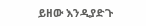ይዘው እንዲያድጉ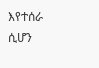እየተሰራ ሲሆን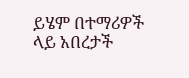ይሄም በተማሪዎች ላይ አበረታች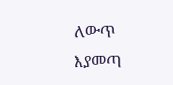ለውጥ እያመጣ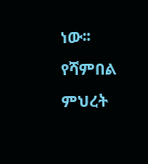ነው፡፡
የሻምበል ምህረት